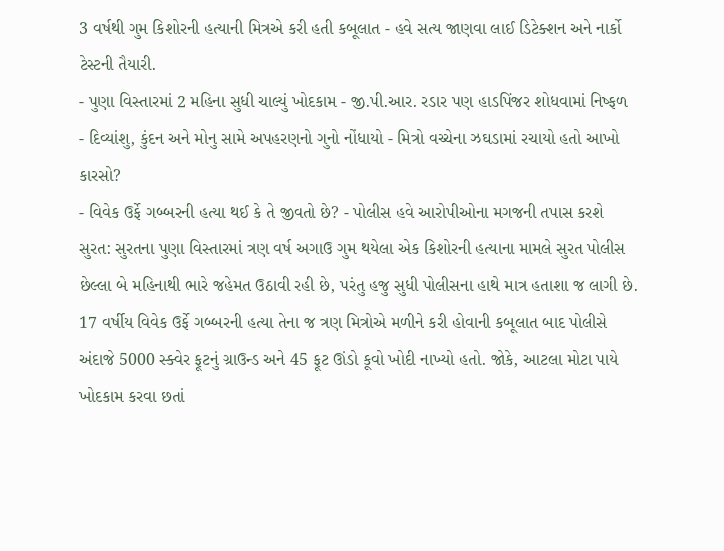3 વર્ષથી ગુમ કિશોરની હત્યાની મિત્રએ કરી હતી કબૂલાત - હવે સત્ય જાણવા લાઈ ડિટેક્શન અને નાર્કો ટેસ્ટની તૈયારી.
- પુણા વિસ્તારમાં 2 મહિના સુધી ચાલ્યું ખોદકામ - જી.પી.આર. રડાર પણ હાડપિંજર શોધવામાં નિષ્ફળ
- દિવ્યાંશુ, કુંદન અને મોનુ સામે અપહરણનો ગુનો નોંધાયો - મિત્રો વચ્ચેના ઝઘડામાં રચાયો હતો આખો કારસો?
- વિવેક ઉર્ફે ગબ્બરની હત્યા થઈ કે તે જીવતો છે? - પોલીસ હવે આરોપીઓના મગજની તપાસ કરશે
સુરત: સુરતના પુણા વિસ્તારમાં ત્રણ વર્ષ અગાઉ ગુમ થયેલા એક કિશોરની હત્યાના મામલે સુરત પોલીસ છેલ્લા બે મહિનાથી ભારે જહેમત ઉઠાવી રહી છે, પરંતુ હજુ સુધી પોલીસના હાથે માત્ર હતાશા જ લાગી છે. 17 વર્ષીય વિવેક ઉર્ફે ગબ્બરની હત્યા તેના જ ત્રણ મિત્રોએ મળીને કરી હોવાની કબૂલાત બાદ પોલીસે અંદાજે 5000 સ્ક્વેર ફૂટનું ગ્રાઉન્ડ અને 45 ફૂટ ઊંડો કૂવો ખોદી નાખ્યો હતો. જોકે, આટલા મોટા પાયે ખોદકામ કરવા છતાં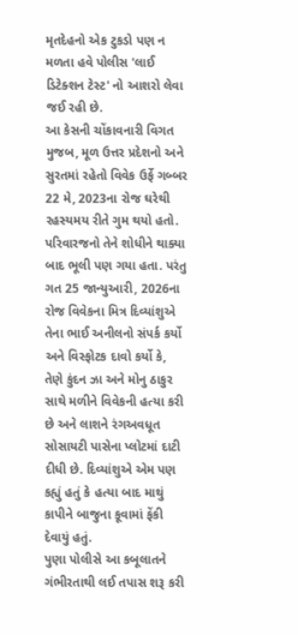મૃતદેહનો એક ટુકડો પણ ન મળતા હવે પોલીસ 'લાઈ ડિટેક્શન ટેસ્ટ' નો આશરો લેવા જઈ રહી છે.
આ કેસની ચોંકાવનારી વિગત મુજબ, મૂળ ઉત્તર પ્રદેશનો અને સુરતમાં રહેતો વિવેક ઉર્ફે ગબ્બર 22 મે, 2023ના રોજ ઘરેથી રહસ્યમય રીતે ગુમ થયો હતો. પરિવારજનો તેને શોધીને થાક્યા બાદ ભૂલી પણ ગયા હતા. પરંતુ ગત 25 જાન્યુઆરી, 2026ના રોજ વિવેકના મિત્ર દિવ્યાંશુએ તેના ભાઈ અનીલનો સંપર્ક કર્યો અને વિસ્ફોટક દાવો કર્યો કે, તેણે કુંદન ઝા અને મોનુ ઠાકુર સાથે મળીને વિવેકની હત્યા કરી છે અને લાશને રંગઅવધૂત સોસાયટી પાસેના પ્લોટમાં દાટી દીધી છે. દિવ્યાંશુએ એમ પણ કહ્યું હતું કે હત્યા બાદ માથું કાપીને બાજુના કૂવામાં ફેંકી દેવાયું હતું.
પુણા પોલીસે આ કબૂલાતને ગંભીરતાથી લઈ તપાસ શરૂ કરી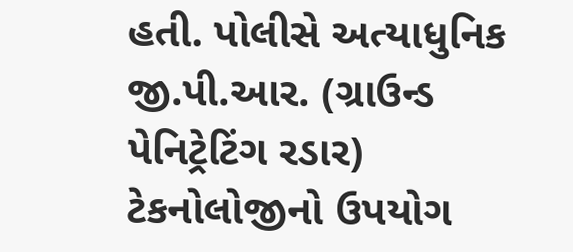હતી. પોલીસે અત્યાધુનિક જી.પી.આર. (ગ્રાઉન્ડ પેનિટ્રેટિંગ રડાર) ટેકનોલોજીનો ઉપયોગ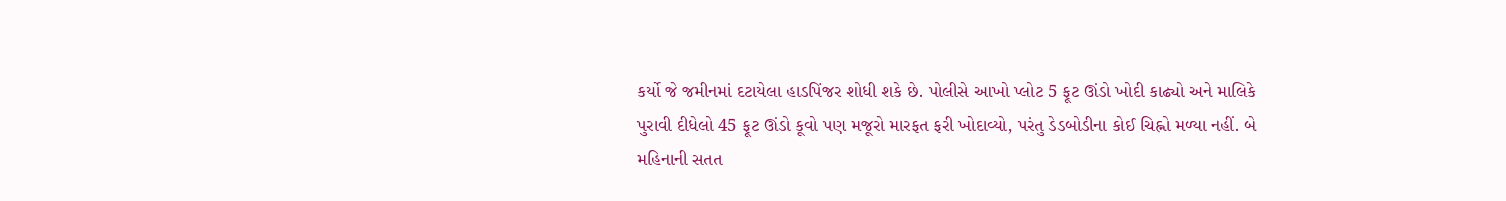કર્યો જે જમીનમાં દટાયેલા હાડપિંજર શોધી શકે છે. પોલીસે આખો પ્લોટ 5 ફૂટ ઊંડો ખોદી કાઢ્યો અને માલિકે પુરાવી દીધેલો 45 ફૂટ ઊંડો કૂવો પણ મજૂરો મારફત ફરી ખોદાવ્યો, પરંતુ ડેડબોડીના કોઈ ચિહ્નો મળ્યા નહીં. બે મહિનાની સતત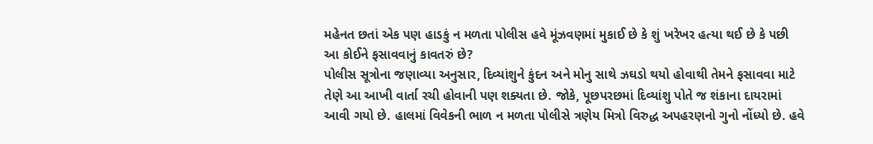મહેનત છતાં એક પણ હાડકું ન મળતા પોલીસ હવે મૂંઝવણમાં મુકાઈ છે કે શું ખરેખર હત્યા થઈ છે કે પછી આ કોઈને ફસાવવાનું કાવતરું છે?
પોલીસ સૂત્રોના જણાવ્યા અનુસાર, દિવ્યાંશુને કુંદન અને મોનુ સાથે ઝઘડો થયો હોવાથી તેમને ફસાવવા માટે તેણે આ આખી વાર્તા રચી હોવાની પણ શક્યતા છે. જોકે, પૂછપરછમાં દિવ્યાંશુ પોતે જ શંકાના દાયરામાં આવી ગયો છે. હાલમાં વિવેકની ભાળ ન મળતા પોલીસે ત્રણેય મિત્રો વિરુદ્ધ અપહરણનો ગુનો નોંધ્યો છે. હવે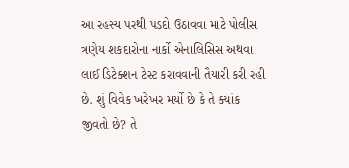આ રહસ્ય પરથી પડદો ઉઠાવવા માટે પોલીસ ત્રણેય શકદારોના નાર્કો એનાલિસિસ અથવા લાઈ ડિટેક્શન ટેસ્ટ કરાવવાની તૈયારી કરી રહી છે. શું વિવેક ખરેખર મર્યો છે કે તે ક્યાંક જીવતો છે? તે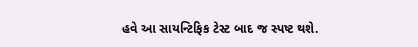હવે આ સાયન્ટિફિક ટેસ્ટ બાદ જ સ્પષ્ટ થશે.